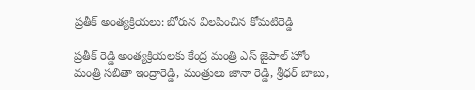ప్రతీక్ అంత్యక్రియలు: బోరున విలపించిన కోమటిరెడ్డి

ప్రతీక్ రెడ్డి అంత్యక్రియలకు కేంద్ర మంత్రి ఎస్ జైపాల్ హోం మంత్రి సబితా ఇంద్రారెడ్డి, మంత్రులు జానా రెడ్డి, శ్రీధర్ బాబు,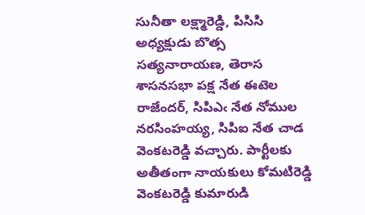సునీతా లక్ష్మారెడ్డి, పిసిసి అధ్యక్షుడు బొత్స సత్యనారాయణ, తెరాస శాసనసభా పక్ష నేత ఈటెల రాజేందర్, సిపిఎఁ నేత నోముల నరసింహయ్య, సిపిఐ నేత చాడ వెంకటరెడ్డి వచ్చారు. పార్టీలకు అతీతంగా నాయకులు కోమటిరెడ్డి వెంకటరెడ్డి కుమారుడి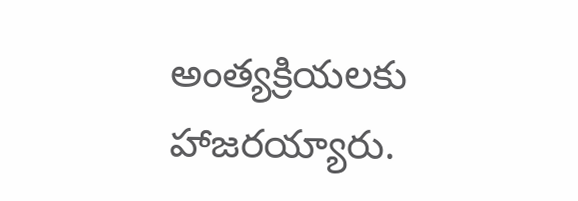అంత్యక్రియలకు హాజరయ్యారు.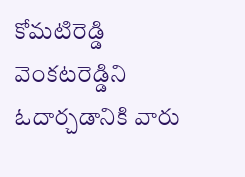కోమటిరెడ్డి వెంకటరెడ్డిని ఓదార్చడానికి వారు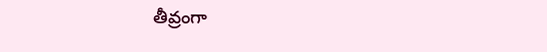తీవ్రంగా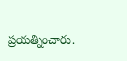ప్రయత్నించారు.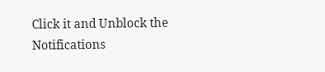Click it and Unblock the Notifications